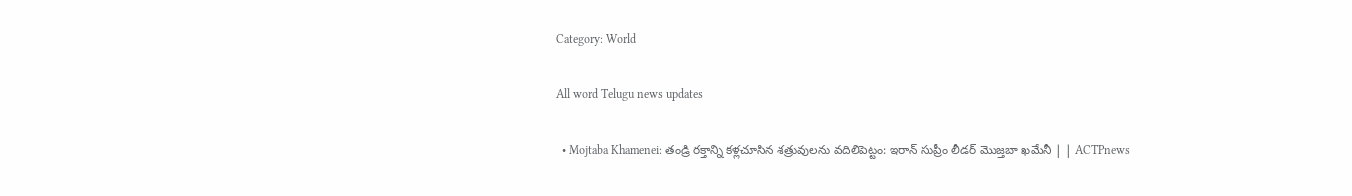Category: World

All word Telugu news updates

  • Mojtaba Khamenei: తండ్రి రక్తాన్ని కళ్లచూసిన శత్రువులను వదిలిపెట్టం: ఇరాన్ సుప్రీం లీడర్ మొజ్తబా ఖమేనీ | | ACTPnews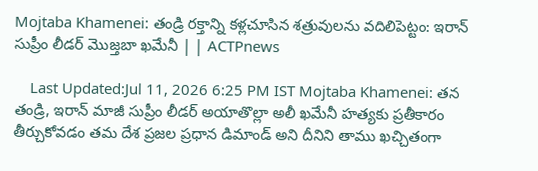Mojtaba Khamenei: తండ్రి రక్తాన్ని కళ్లచూసిన శత్రువులను వదిలిపెట్టం: ఇరాన్ సుప్రీం లీడర్ మొజ్తబా ఖమేనీ | | ACTPnews

    Last Updated:Jul 11, 2026 6:25 PM IST Mojtaba Khamenei: తన తండ్రి, ఇరాన్ మాజీ సుప్రీం లీడర్ అయాతొల్లా అలీ ఖమేనీ హత్యకు ప్రతీకారం తీర్చుకోవడం తమ దేశ ప్రజల ప్రధాన డిమాండ్ అని దీనిని తాము ఖచ్చితంగా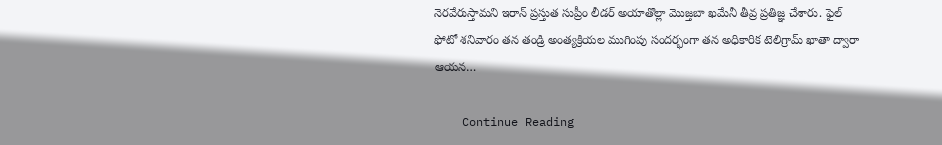నెరవేరుస్తామని ఇరాన్ ప్రస్తుత సుప్రీం లీడర్ అయాతొల్లా మొజ్తబా ఖమేనీ తీవ్ర ప్రతిజ్ఞ చేశారు. ఫైల్ ఫోటో శనివారం తన తండ్రి అంత్యక్రియల ముగింపు సందర్భంగా తన అధికారిక టెలిగ్రామ్ ఖాతా ద్వారా ఆయన…

    Continue Reading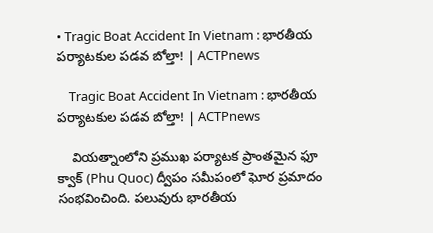• Tragic Boat Accident In Vietnam : భారతీయ పర్యాటకుల పడవ బోల్తా! | ACTPnews

    Tragic Boat Accident In Vietnam : భారతీయ పర్యాటకుల పడవ బోల్తా! | ACTPnews

    వియత్నాంలోని ప్రముఖ పర్యాటక ప్రాంతమైన ఫూ క్వాక్ (Phu Quoc) ద్వీపం సమీపంలో ఘోర ప్రమాదం సంభవించింది. పలువురు భారతీయ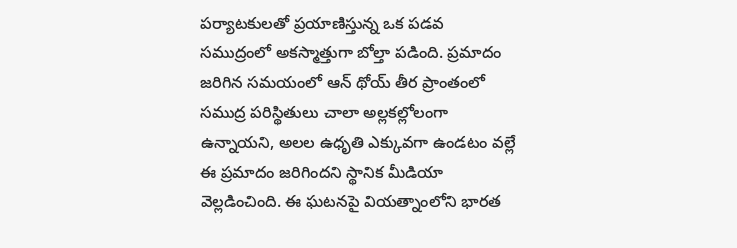పర్యాటకులతో ప్రయాణిస్తున్న ఒక పడవ సముద్రంలో అకస్మాత్తుగా బోల్తా పడింది. ప్రమాదం జరిగిన సమయంలో ఆన్ థోయ్ తీర ప్రాంతంలో సముద్ర పరిస్థితులు చాలా అల్లకల్లోలంగా ఉన్నాయని, అలల ఉధృతి ఎక్కువగా ఉండటం వల్లే ఈ ప్రమాదం జరిగిందని స్థానిక మీడియా వెల్లడించింది. ఈ ఘటనపై వియత్నాంలోని భారత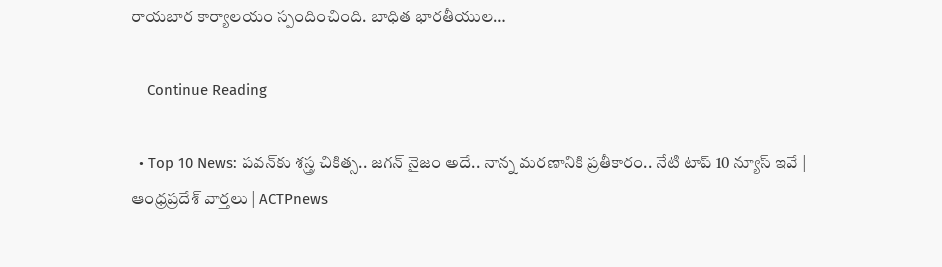రాయబార కార్యాలయం స్పందించింది. బాధిత భారతీయుల…

    Continue Reading

  • Top 10 News: పవన్‌కు శస్త్ర చికిత్స.. జగన్ నైజం అదే.. నాన్న మరణానికి ప్రతీకారం.. నేటి టాప్ 10 న్యూస్ ఇవే | ఆంధ్రప్రదేశ్ వార్తలు | ACTPnews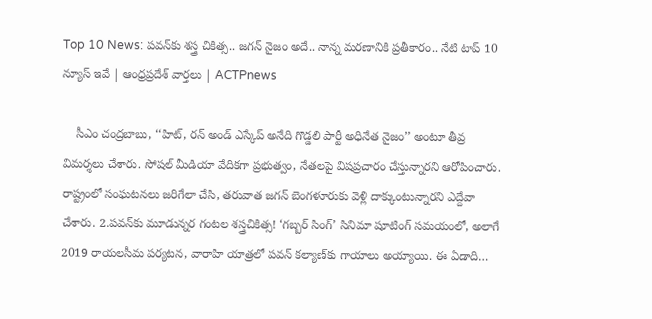Top 10 News: పవన్‌కు శస్త్ర చికిత్స.. జగన్ నైజం అదే.. నాన్న మరణానికి ప్రతీకారం.. నేటి టాప్ 10 న్యూస్ ఇవే | ఆంధ్రప్రదేశ్ వార్తలు | ACTPnews

    సీఎం చంద్రబాబు, ‘‘హిట్‌, రన్‌ అండ్‌ ఎస్కేప్‌ అనేది గొడ్డలి పార్టీ అధినేత నైజం’’ అంటూ తీవ్ర విమర్శలు చేశారు. సోషల్‌ మీడియా వేదికగా ప్రభుత్వం, నేతలపై విషప్రచారం చేస్తున్నారని ఆరోపించారు. రాష్ట్రంలో సంఘటనలు జరిగేలా చేసి, తరువాత జగన్ బెంగళూరుకు వెళ్లి దాక్కుంటున్నారని ఎద్దేవా చేశారు. 2.పవన్‌కు మూడున్నర గంటల శస్త్రచికిత్స! ‘గబ్బర్ సింగ్’ సినిమా షూటింగ్ సమయంలో, అలాగే 2019 రాయలసీమ పర్యటన, వారాహి యాత్రలో పవన్ కల్యాణ్‌కు గాయాలు అయ్యాయి. ఈ ఏడాది…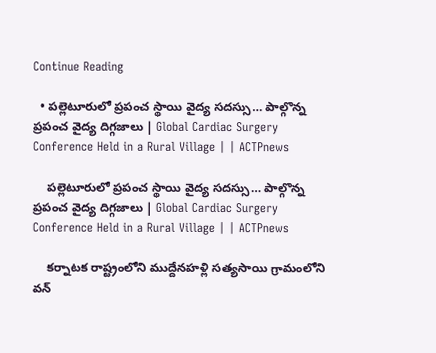Continue Reading

  • పల్లెటూరులో ప్రపంచ స్థాయి వైద్య సదస్సు… పాల్గొన్న ప్రపంచ వైద్య దిగ్గజాలు | Global Cardiac Surgery Conference Held in a Rural Village | | ACTPnews

    పల్లెటూరులో ప్రపంచ స్థాయి వైద్య సదస్సు… పాల్గొన్న ప్రపంచ వైద్య దిగ్గజాలు | Global Cardiac Surgery Conference Held in a Rural Village | | ACTPnews

    కర్నాటక రాష్ట్రంలోని ముద్దేనహళ్లి సత్యసాయి గ్రామంలోని వన్‌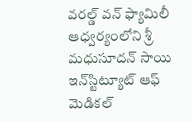వరల్డ్‌ వన్‌ ఫ్యామిలీ ఆధ్వర్యంలోని శ్రీ మధుసూదన్ సాయి ఇన్‌స్టిట్యూట్ ఆఫ్ మెడికల్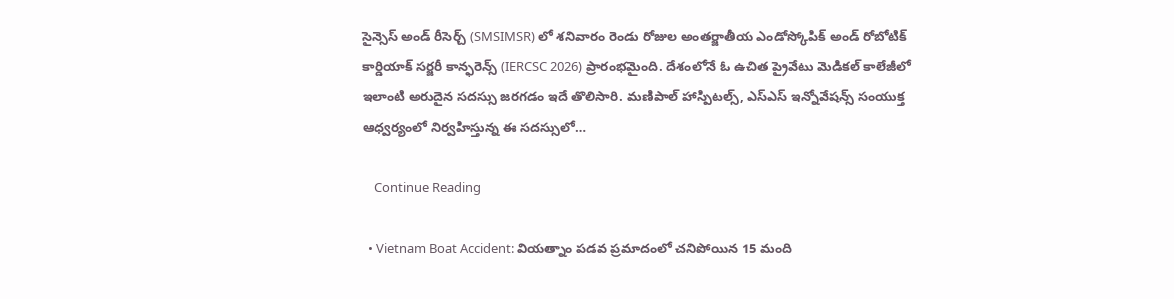సైన్సెస్ అండ్ రీసెర్చ్ (SMSIMSR) లో శనివారం రెండు రోజుల అంతర్జాతీయ ఎండోస్కోపిక్ అండ్ రోబోటిక్ కార్డియాక్ సర్జరీ కాన్ఫరెన్స్ (IERCSC 2026) ప్రారంభమైంది. దేశంలోనే ఓ ఉచిత ప్రైవేటు మెడికల్ కాలేజీలో ఇలాంటి అరుదైన సదస్సు జరగడం ఇదే తొలిసారి. మణిపాల్ హాస్పిటల్స్, ఎస్‌ఎస్ ఇన్నోవేషన్స్ సంయుక్త ఆధ్వర్యంలో నిర్వహిస్తున్న ఈ సదస్సులో…

    Continue Reading

  • Vietnam Boat Accident: వియత్నాం పడవ ప్రమాదంలో చనిపోయిన 15 మంది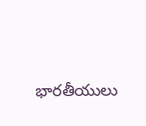భారతీయులు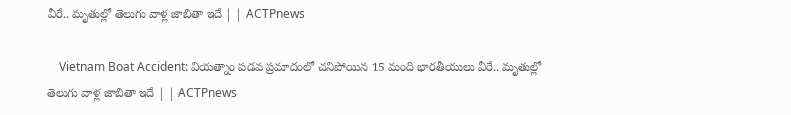వీరే.. మృతుల్లో తెలుగు వాళ్ల జాబితా ఇదే | | ACTPnews

    Vietnam Boat Accident: వియత్నాం పడవ ప్రమాదంలో చనిపోయిన 15 మంది భారతీయులు వీరే.. మృతుల్లో తెలుగు వాళ్ల జాబితా ఇదే | | ACTPnews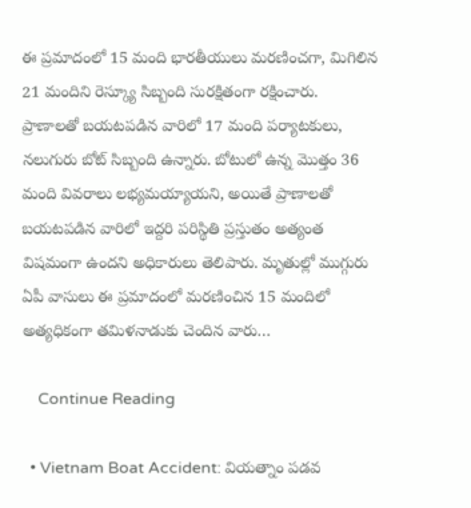ఈ ప్రమాదంలో 15 మంది భారతీయులు మరణించగా, మిగిలిన 21 మందిని రెస్క్యూ సిబ్బంది సురక్షితంగా రక్షించారు. ప్రాణాలతో బయటపడిన వారిలో 17 మంది పర్యాటకులు, నలుగురు బోట్ సిబ్బంది ఉన్నారు. బోటులో ఉన్న మొత్తం 36 మంది వివరాలు లభ్యమయ్యాయని, అయితే ప్రాణాలతో బయటపడిన వారిలో ఇద్దరి పరిస్థితి ప్రస్తుతం అత్యంత విషమంగా ఉందని అధికారులు తెలిపారు. మృతుల్లో ముగ్గురు ఏపీ వాసులు ఈ ప్రమాదంలో మరణించిన 15 మందిలో అత్యధికంగా తమిళనాడుకు చెందిన వారు…

    Continue Reading

  • Vietnam Boat Accident: వియత్నాం పడవ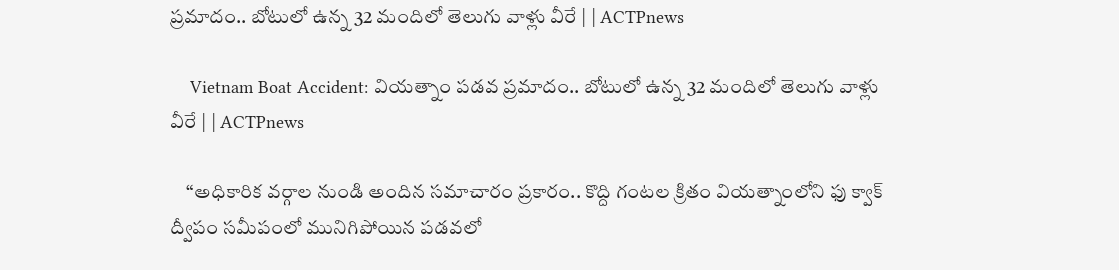ప్రమాదం.. బోటులో ఉన్న 32 మందిలో తెలుగు వాళ్లు వీరే | | ACTPnews

    Vietnam Boat Accident: వియత్నాం పడవ ప్రమాదం.. బోటులో ఉన్న 32 మందిలో తెలుగు వాళ్లు వీరే | | ACTPnews

    “అధికారిక వర్గాల నుండి అందిన సమాచారం ప్రకారం.. కొద్ది గంటల క్రితం వియత్నాంలోని ఫు క్వాక్ ద్వీపం సమీపంలో మునిగిపోయిన పడవలో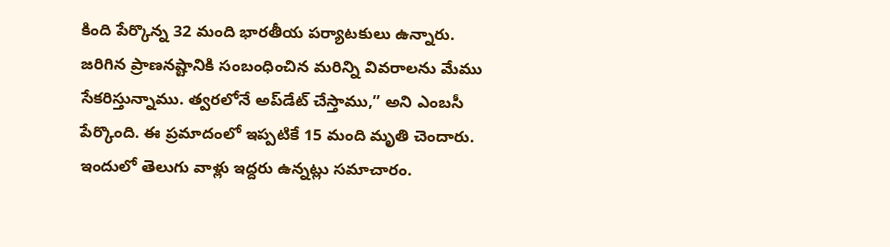కింది పేర్కొన్న 32 మంది భారతీయ పర్యాటకులు ఉన్నారు. జరిగిన ప్రాణనష్టానికి సంబంధించిన మరిన్ని వివరాలను మేము సేకరిస్తున్నాము. త్వరలోనే అప్‌డేట్ చేస్తాము,” అని ఎంబసీ పేర్కొంది. ఈ ప్రమాదంలో ఇప్పటికే 15 మంది మృతి చెందారు. ఇందులో తెలుగు వాళ్లు ఇద్దరు ఉన్నట్లు సమాచారం.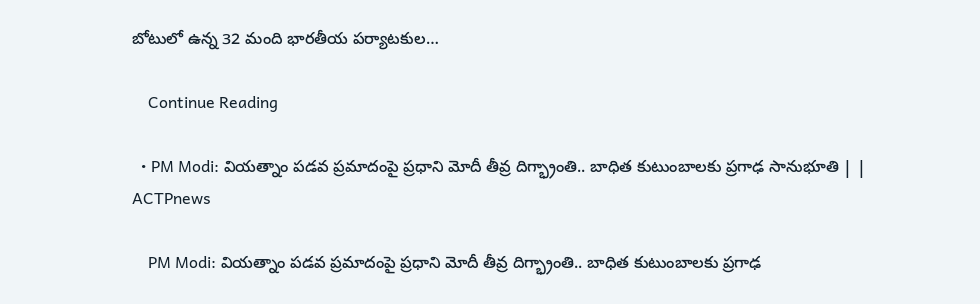బోటులో ఉన్న 32 మంది భారతీయ పర్యాటకుల…

    Continue Reading

  • PM Modi: వియత్నాం పడవ ప్రమాదంపై ప్రధాని మోదీ తీవ్ర దిగ్భ్రాంతి.. బాధిత కుటుంబాలకు ప్రగాఢ సానుభూతి | | ACTPnews

    PM Modi: వియత్నాం పడవ ప్రమాదంపై ప్రధాని మోదీ తీవ్ర దిగ్భ్రాంతి.. బాధిత కుటుంబాలకు ప్రగాఢ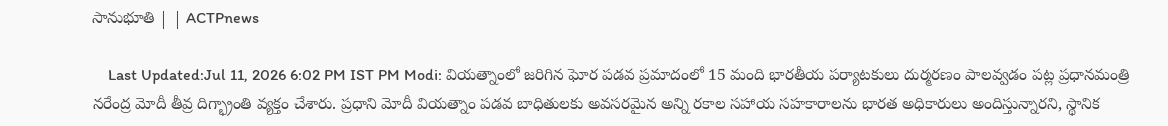సానుభూతి | | ACTPnews

    Last Updated:Jul 11, 2026 6:02 PM IST PM Modi: వియత్నాంలో జరిగిన ఘోర పడవ ప్రమాదంలో 15 మంది భారతీయ పర్యాటకులు దుర్మరణం పాలవ్వడం పట్ల ప్రధానమంత్రి నరేంద్ర మోదీ తీవ్ర దిగ్భ్రాంతి వ్యక్తం చేశారు. ప్రధాని మోదీ వియత్నాం పడవ బాధితులకు అవసరమైన అన్ని రకాల సహాయ సహకారాలను భారత అధికారులు అందిస్తున్నారని, స్థానిక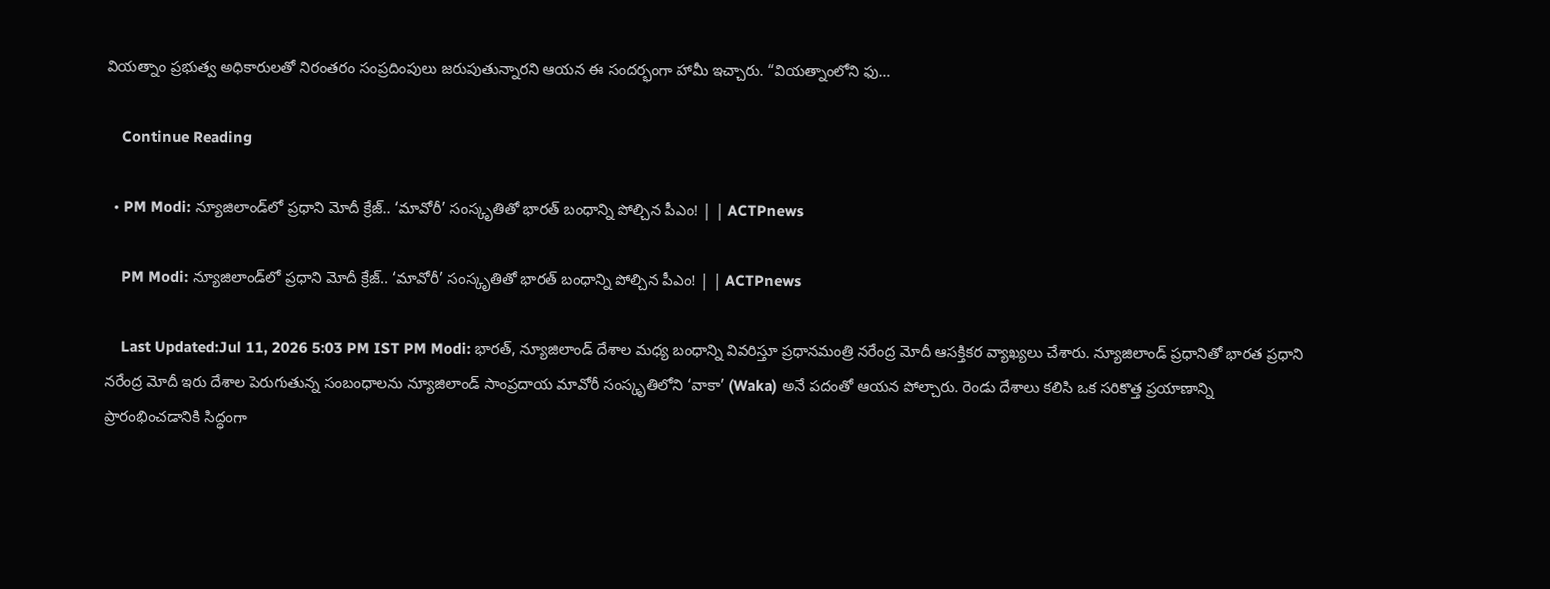వియత్నాం ప్రభుత్వ అధికారులతో నిరంతరం సంప్రదింపులు జరుపుతున్నారని ఆయన ఈ సందర్భంగా హామీ ఇచ్చారు. “వియత్నాంలోని ఫు…

    Continue Reading

  • PM Modi: న్యూజిలాండ్‌లో ప్రధాని మోదీ క్రేజ్.. ‘మావోరీ’ సంస్కృతితో భారత్ బంధాన్ని పోల్చిన పీఎం! | | ACTPnews

    PM Modi: న్యూజిలాండ్‌లో ప్రధాని మోదీ క్రేజ్.. ‘మావోరీ’ సంస్కృతితో భారత్ బంధాన్ని పోల్చిన పీఎం! | | ACTPnews

    Last Updated:Jul 11, 2026 5:03 PM IST PM Modi: భారత్, న్యూజిలాండ్ దేశాల మధ్య బంధాన్ని వివరిస్తూ ప్రధానమంత్రి నరేంద్ర మోదీ ఆసక్తికర వ్యాఖ్యలు చేశారు. న్యూజిలాండ్ ప్రధానితో భారత ప్రధాని నరేంద్ర మోదీ ఇరు దేశాల పెరుగుతున్న సంబంధాలను న్యూజిలాండ్ సాంప్రదాయ మావోరీ సంస్కృతిలోని ‘వాకా’ (Waka) అనే పదంతో ఆయన పోల్చారు. రెండు దేశాలు కలిసి ఒక సరికొత్త ప్రయాణాన్ని ప్రారంభించడానికి సిద్ధంగా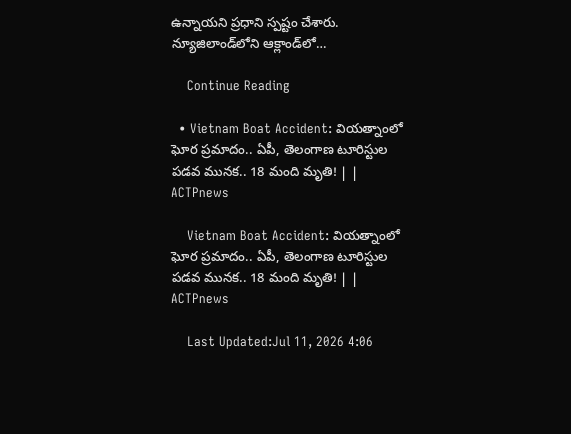ఉన్నాయని ప్రధాని స్పష్టం చేశారు. న్యూజిలాండ్‌లోని ఆక్లాండ్‌లో…

    Continue Reading

  • Vietnam Boat Accident: వియత్నాంలో ఘోర ప్రమాదం.. ఏపీ, తెలంగాణ టూరిస్టుల పడవ మునక.. 18 మంది మృతి! | | ACTPnews

    Vietnam Boat Accident: వియత్నాంలో ఘోర ప్రమాదం.. ఏపీ, తెలంగాణ టూరిస్టుల పడవ మునక.. 18 మంది మృతి! | | ACTPnews

    Last Updated:Jul 11, 2026 4:06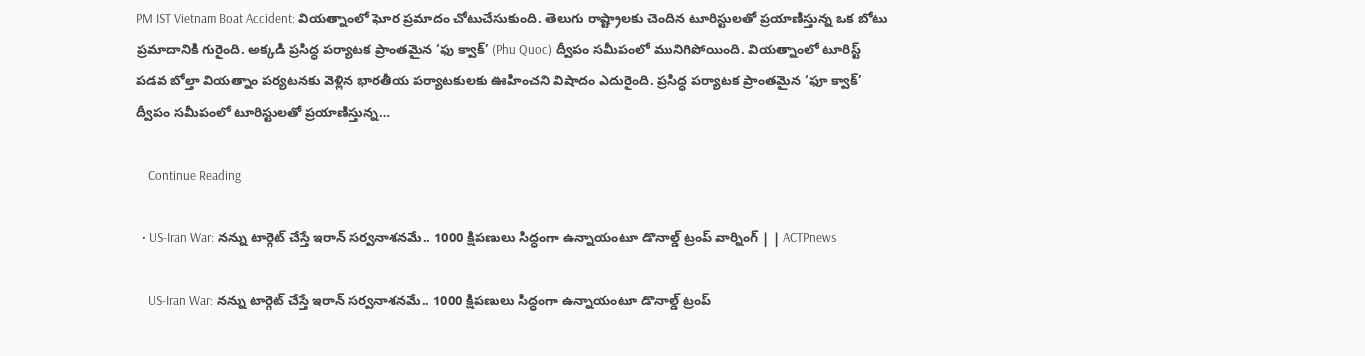PM IST Vietnam Boat Accident: వియత్నాంలో ఘోర ప్రమాదం చోటుచేసుకుంది. తెలుగు రాష్ట్రాలకు చెందిన టూరిస్టులతో ప్రయాణిస్తున్న ఒక బోటు ప్రమాదానికి గురైంది. అక్కడి ప్రసిద్ధ పర్యాటక ప్రాంతమైన ‘ఫు క్వాక్’ (Phu Quoc) ద్వీపం సమీపంలో మునిగిపోయింది. వియత్నాంలో టూరిస్ట్ పడవ బోల్తా వియత్నాం పర్యటనకు వెళ్లిన భారతీయ పర్యాటకులకు ఊహించని విషాదం ఎదురైంది. ప్రసిద్ధ పర్యాటక ప్రాంతమైన ‘ఫూ క్వాక్’ ద్వీపం సమీపంలో టూరిస్టులతో ప్రయాణిస్తున్న…

    Continue Reading

  • US-Iran War: నన్ను టార్గెట్ చేస్తే ఇరాన్ సర్వనాశనమే.. 1000 క్షిపణులు సిద్ధంగా ఉన్నాయంటూ డొనాల్డ్ ట్రంప్ వార్నింగ్ | | ACTPnews

    US-Iran War: నన్ను టార్గెట్ చేస్తే ఇరాన్ సర్వనాశనమే.. 1000 క్షిపణులు సిద్ధంగా ఉన్నాయంటూ డొనాల్డ్ ట్రంప్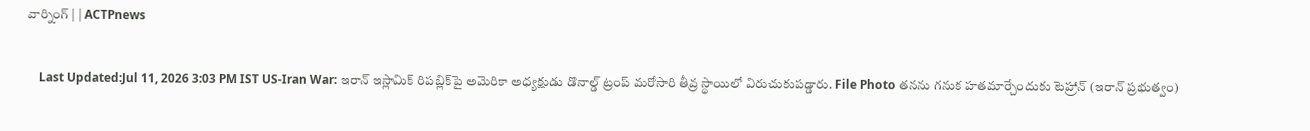వార్నింగ్ | | ACTPnews

    Last Updated:Jul 11, 2026 3:03 PM IST US-Iran War: ఇరాన్ ఇస్లామిక్ రిపబ్లిక్‌పై అమెరికా అధ్యక్షుడు డొనాల్డ్ ట్రంప్ మరోసారి తీవ్ర స్థాయిలో విరుచుకుపడ్డారు. File Photo తనను గనుక హతమార్చేందుకు టెహ్రాన్ (ఇరాన్ ప్రభుత్వం)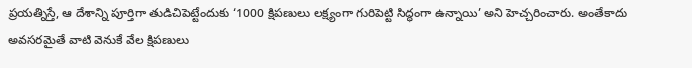ప్రయత్నిస్తే, ఆ దేశాన్ని పూర్తిగా తుడిచిపెట్టేందుకు ‘1000 క్షిపణులు లక్ష్యంగా గురిపెట్టి సిద్ధంగా ఉన్నాయి’ అని హెచ్చరించారు. అంతేకాదు అవసరమైతే వాటి వెనుకే వేల క్షిపణులు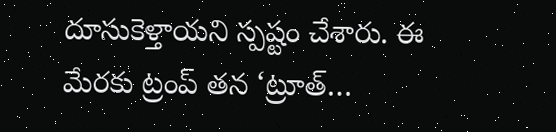దూసుకెళ్తాయని స్పష్టం చేశారు. ఈ మేరకు ట్రంప్ తన ‘ట్రూత్…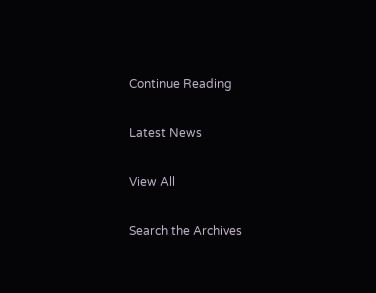Continue Reading

Latest News

View All

Search the Archives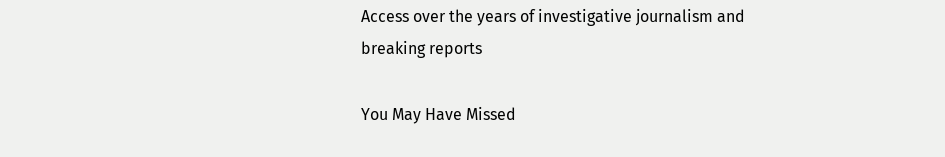Access over the years of investigative journalism and breaking reports

You May Have Missed